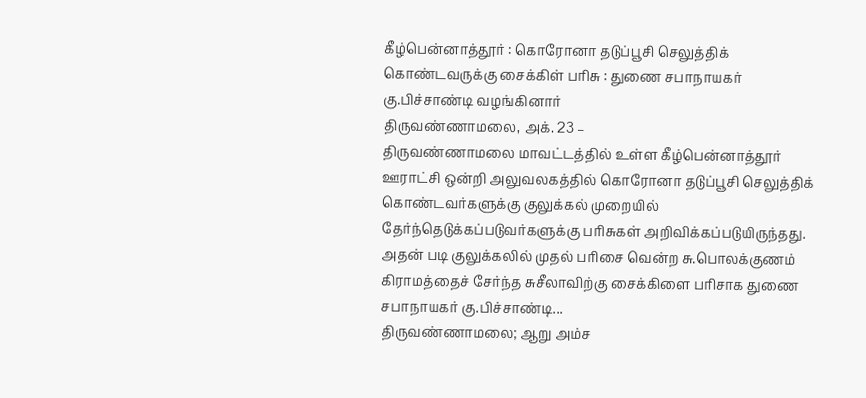கீழ்பென்னாத்தூர் : கொரோனா தடுப்பூசி செலுத்திக் கொண்டவருக்கு சைக்கிள் பரிசு : துணை சபாநாயகர் கு.பிச்சாண்டி வழங்கினார்
திருவண்ணாமலை, அக். 23 –
திருவண்ணாமலை மாவட்டத்தில் உள்ள கீழ்பென்னாத்தூர் ஊராட்சி ஒன்றி அலுவலகத்தில் கொரோனா தடுப்பூசி செலுத்திக் கொண்டவர்களுக்கு குலுக்கல் முறையில் தேர்ந்தெடுக்கப்படுவர்களுக்கு பரிசுகள் அறிவிக்கப்படுயிருந்தது. அதன் படி குலுக்கலில் முதல் பரிசை வென்ற சு.பொலக்குணம் கிராமத்தைச் சேர்ந்த சுசீலாவிற்கு சைக்கிளை பரிசாக துணை சபாநாயகர் கு.பிச்சாண்டி...
திருவண்ணாமலை; ஆறு அம்ச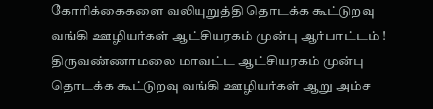கோரிக்கைகளை வலியுறுத்தி தொடக்க கூட்டுறவு வங்கி ஊழியர்கள் ஆட்சியரகம் முன்பு ஆர்பாட்டம் !
திருவண்ணாமலை மாவட்ட ஆட்சியரகம் முன்பு தொடக்க கூட்டுறவு வங்கி ஊழியர்கள் ஆறு அம்ச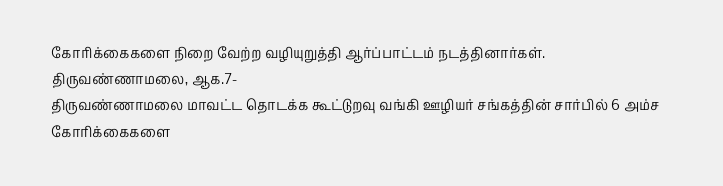கோரிக்கைகளை நிறை வேற்ற வழியுறுத்தி ஆர்ப்பாட்டம் நடத்தினார்கள்.
திருவண்ணாமலை, ஆக.7-
திருவண்ணாமலை மாவட்ட தொடக்க கூட்டுறவு வங்கி ஊழியர் சங்கத்தின் சார்பில் 6 அம்ச கோரிக்கைகளை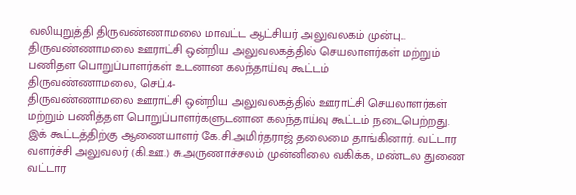வலியுறுத்தி திருவண்ணாமலை மாவட்ட ஆட்சியர் அலுவலகம் முன்பு...
திருவண்ணாமலை ஊராட்சி ஒன்றிய அலுவலகத்தில் செயலாளர்கள் மற்றும் பணிதள பொறுப்பாளர்கள் உடனான கலந்தாய்வு கூட்டம்
திருவண்ணாமலை, செப்.4-
திருவண்ணாமலை ஊராட்சி ஒன்றிய அலுவலகத்தில் ஊராட்சி செயலாளர்கள் மற்றும் பணித்தள பொறுப்பாளர்களுடனான கலந்தாய்வு கூட்டம் நடைபெற்றது.
இக் கூட்டத்திற்கு ஆணையாளர் கே.சி.அமிர்தராஜ் தலைமை தாங்கினார். வட்டார வளர்ச்சி அலுவலர் (கி.ஊ.) சு.அருணாச்சலம் முன்னிலை வகிக்க, மண்டல துணை வட்டார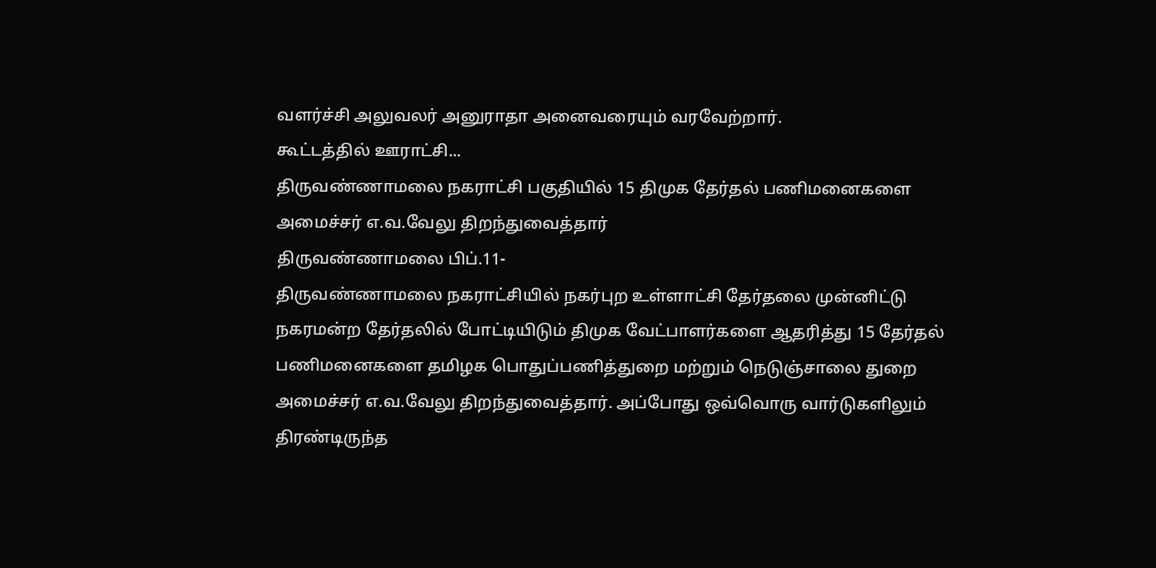வளர்ச்சி அலுவலர் அனுராதா அனைவரையும் வரவேற்றார்.
கூட்டத்தில் ஊராட்சி...
திருவண்ணாமலை நகராட்சி பகுதியில் 15 திமுக தேர்தல் பணிமனைகளை அமைச்சர் எ.வ.வேலு திறந்துவைத்தார்
திருவண்ணாமலை பிப்.11-
திருவண்ணாமலை நகராட்சியில் நகர்புற உள்ளாட்சி தேர்தலை முன்னிட்டு நகரமன்ற தேர்தலில் போட்டியிடும் திமுக வேட்பாளர்களை ஆதரித்து 15 தேர்தல் பணிமனைகளை தமிழக பொதுப்பணித்துறை மற்றும் நெடுஞ்சாலை துறை அமைச்சர் எ.வ.வேலு திறந்துவைத்தார். அப்போது ஒவ்வொரு வார்டுகளிலும் திரண்டிருந்த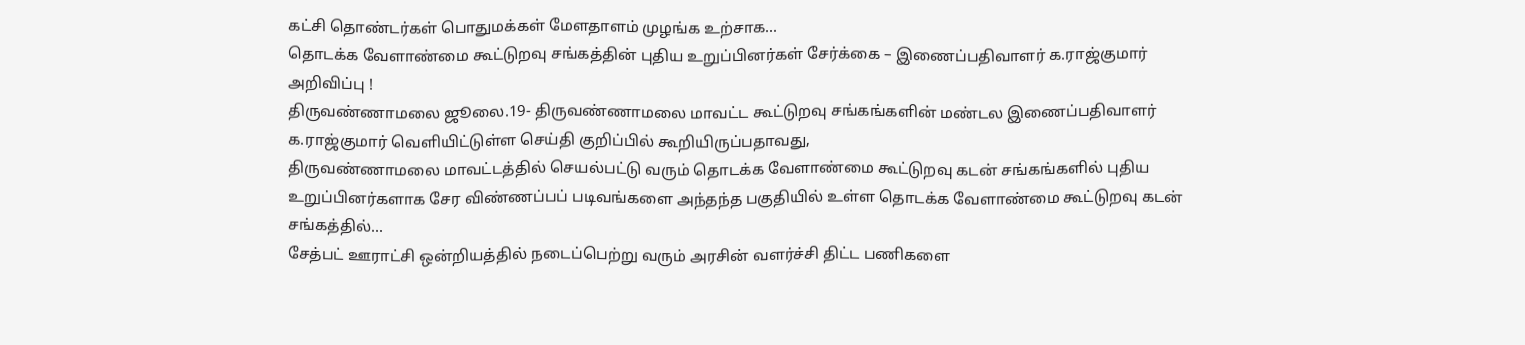கட்சி தொண்டர்கள் பொதுமக்கள் மேளதாளம் முழங்க உற்சாக...
தொடக்க வேளாண்மை கூட்டுறவு சங்கத்தின் புதிய உறுப்பினர்கள் சேர்க்கை – இணைப்பதிவாளர் க.ராஜ்குமார் அறிவிப்பு !
திருவண்ணாமலை ஜூலை.19- திருவண்ணாமலை மாவட்ட கூட்டுறவு சங்கங்களின் மண்டல இணைப்பதிவாளர் க.ராஜ்குமார் வெளியிட்டுள்ள செய்தி குறிப்பில் கூறியிருப்பதாவது,
திருவண்ணாமலை மாவட்டத்தில் செயல்பட்டு வரும் தொடக்க வேளாண்மை கூட்டுறவு கடன் சங்கங்களில் புதிய உறுப்பினர்களாக சேர விண்ணப்பப் படிவங்களை அந்தந்த பகுதியில் உள்ள தொடக்க வேளாண்மை கூட்டுறவு கடன் சங்கத்தில்...
சேத்பட் ஊராட்சி ஒன்றியத்தில் நடைப்பெற்று வரும் அரசின் வளர்ச்சி திட்ட பணிகளை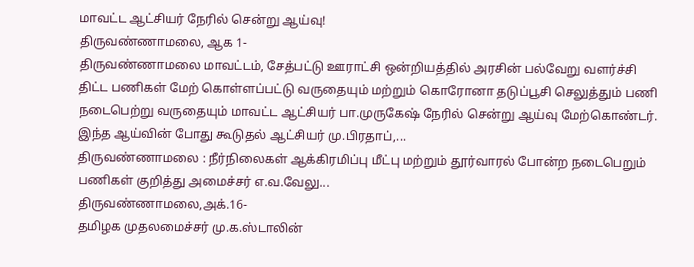மாவட்ட ஆட்சியர் நேரில் சென்று ஆய்வு!
திருவண்ணாமலை, ஆக 1-
திருவண்ணாமலை மாவட்டம், சேத்பட்டு ஊராட்சி ஒன்றியத்தில் அரசின் பல்வேறு வளர்ச்சி திட்ட பணிகள் மேற் கொள்ளப்பட்டு வருதையும் மற்றும் கொரோனா தடுப்பூசி செலுத்தும் பணி நடைபெற்று வருதையும் மாவட்ட ஆட்சியர் பா.முருகேஷ் நேரில் சென்று ஆய்வு மேற்கொண்டர்.
இந்த ஆய்வின் போது கூடுதல் ஆட்சியர் மு.பிரதாப்,...
திருவண்ணாமலை : நீர்நிலைகள் ஆக்கிரமிப்பு மீட்பு மற்றும் தூர்வாரல் போன்ற நடைபெறும் பணிகள் குறித்து அமைச்சர் எ.வ.வேலு...
திருவண்ணாமலை,அக்.16-
தமிழக முதலமைச்சர் மு.க.ஸ்டாலின்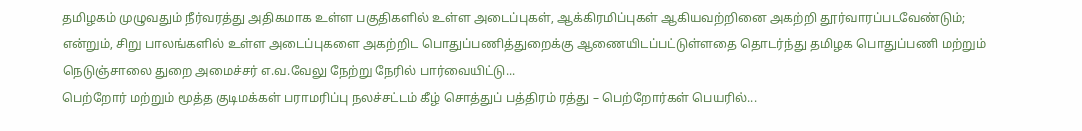தமிழகம் முழுவதும் நீர்வரத்து அதிகமாக உள்ள பகுதிகளில் உள்ள அடைப்புகள், ஆக்கிரமிப்புகள் ஆகியவற்றினை அகற்றி தூர்வாரப்படவேண்டும்; என்றும், சிறு பாலங்களில் உள்ள அடைப்புகளை அகற்றிட பொதுப்பணித்துறைக்கு ஆணையிடப்பட்டுள்ளதை தொடர்ந்து தமிழக பொதுப்பணி மற்றும் நெடுஞ்சாலை துறை அமைச்சர் எ.வ.வேலு நேற்று நேரில் பார்வையிட்டு...
பெற்றோர் மற்றும் மூத்த குடிமக்கள் பராமரிப்பு நலச்சட்டம் கீழ் சொத்துப் பத்திரம் ரத்து – பெற்றோர்கள் பெயரில்...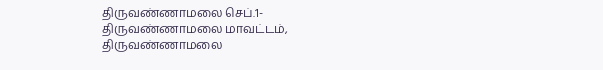திருவண்ணாமலை செப்.1-
திருவண்ணாமலை மாவட்டம், திருவண்ணாமலை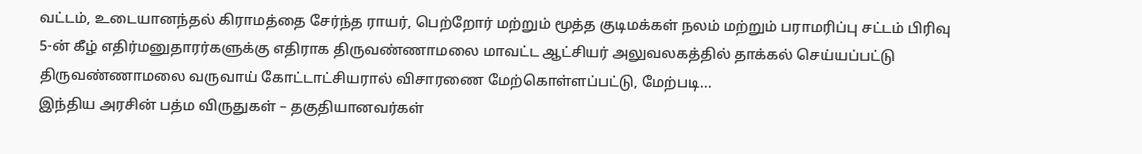வட்டம், உடையானந்தல் கிராமத்தை சேர்ந்த ராயர், பெற்றோர் மற்றும் மூத்த குடிமக்கள் நலம் மற்றும் பராமரிப்பு சட்டம் பிரிவு 5-ன் கீழ் எதிர்மனுதாரர்களுக்கு எதிராக திருவண்ணாமலை மாவட்ட ஆட்சியர் அலுவலகத்தில் தாக்கல் செய்யப்பட்டு திருவண்ணாமலை வருவாய் கோட்டாட்சியரால் விசாரணை மேற்கொள்ளப்பட்டு, மேற்படி...
இந்திய அரசின் பத்ம விருதுகள் – தகுதியானவர்கள்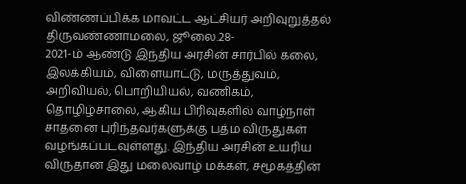விண்ணப்பிக்க மாவட்ட ஆட்சியர் அறிவுறுத்தல்
திருவண்ணாமலை, ஜூலை.28-
2021-ம் ஆண்டு இந்திய அரசின் சார்பில் கலை, இலக்கியம், விளையாட்டு, மருத்துவம், அறிவியல், பொறியியல், வணிகம், தொழிழ்சாலை, ஆகிய பிரிவுகளில் வாழ்நாள் சாதனை புரிந்தவர்களுக்கு பத்ம விருதுகள் வழங்கப்படவுள்ளது. இந்திய அரசின் உயரிய விருதான இது மலைவாழ் மக்கள், சமூகத்தின்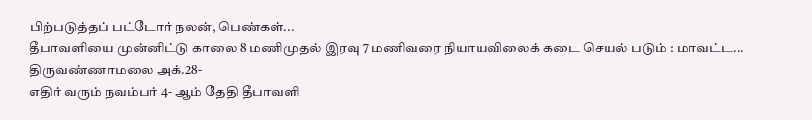பிற்படுத்தப் பட்டோர் நலன், பெண்கள்...
தீபாவளியை முன்னிட்டு காலை 8 மணிமுதல் இரவு 7 மணிவரை நியாயவிலைக் கடை செயல் படும் : மாவட்ட...
திருவண்ணாமலை அக்.28-
எதிர் வரும் நவம்பர் 4- ஆம் தேதி தீபாவளி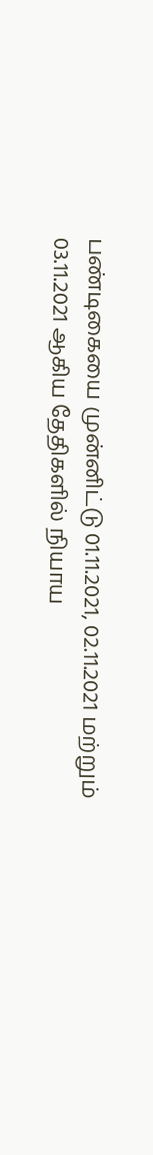பண்டிகையை முன்னிட்டு 01.11.2021, 02.11.2021 மற்றும் 03.11.2021 ஆகிய தேதிகளில் நியாய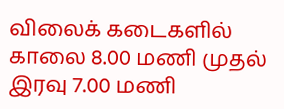விலைக் கடைகளில் காலை 8.00 மணி முதல் இரவு 7.00 மணி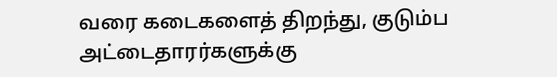வரை கடைகளைத் திறந்து, குடும்ப அட்டைதாரர்களுக்கு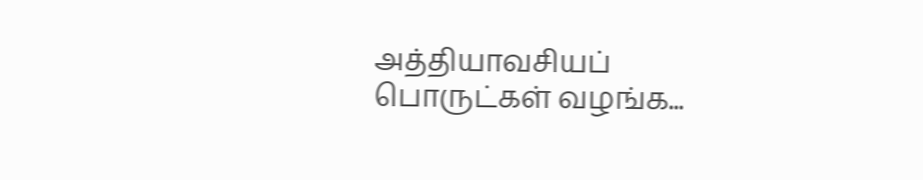அத்தியாவசியப் பொருட்கள் வழங்க...